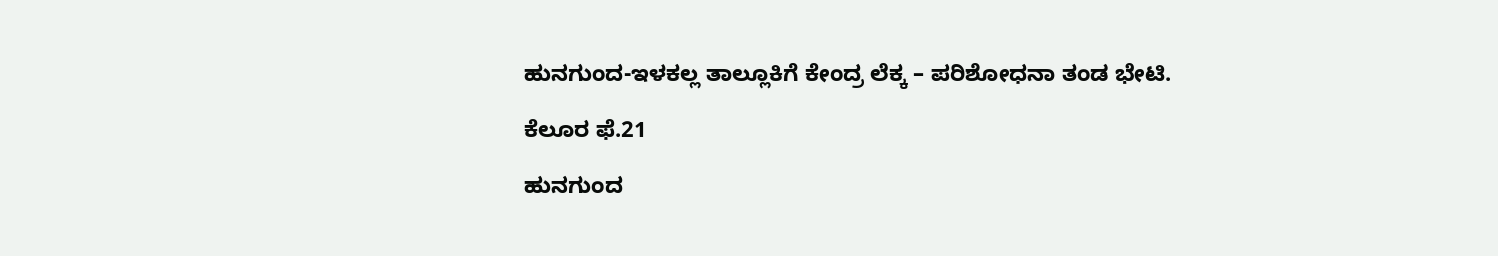ಹುನಗುಂದ-ಇಳಕಲ್ಲ ತಾಲ್ಲೂಕಿಗೆ ಕೇಂದ್ರ ಲೆಕ್ಕ – ಪರಿಶೋಧನಾ ತಂಡ ಭೇಟಿ.

ಕೆಲೂರ ಫೆ.21

ಹುನಗುಂದ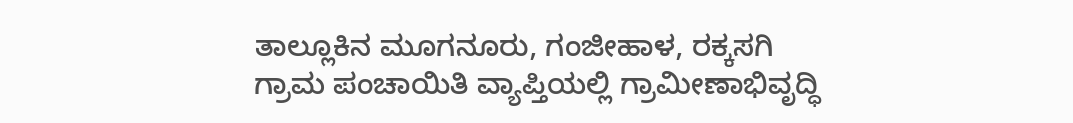ತಾಲ್ಲೂಕಿನ ಮೂಗನೂರು, ಗಂಜೀಹಾಳ, ರಕ್ಕಸಗಿ ಗ್ರಾಮ ಪಂಚಾಯಿತಿ ವ್ಯಾಪ್ತಿಯಲ್ಲಿ ಗ್ರಾಮೀಣಾಭಿವೃದ್ಧಿ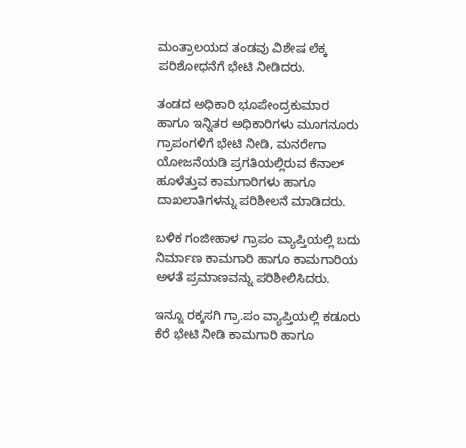ಮಂತ್ರಾಲಯದ ತಂಡವು ವಿಶೇಷ ಲೆಕ್ಕ ಪರಿಶೋಧನೆಗೆ ಭೇಟಿ ನೀಡಿದರು.

ತಂಡದ ಅಧಿಕಾರಿ ಭೂಪೇಂದ್ರಕುಮಾರ ಹಾಗೂ ಇನ್ನಿತರ ಅಧಿಕಾರಿಗಳು ಮೂಗನೂರು ಗ್ರಾಪಂಗಳಿಗೆ ಭೇಟಿ ನೀಡಿ, ಮನರೇಗಾ ಯೋಜನೆಯಡಿ ಪ್ರಗತಿಯಲ್ಲಿರುವ ಕೆನಾಲ್ ಹೂಳೆತ್ತುವ ಕಾಮಗಾರಿಗಳು ಹಾಗೂ ದಾಖಲಾತಿಗಳನ್ನು ಪರಿಶೀಲನೆ ಮಾಡಿದರು.

ಬಳಿಕ ಗಂಜೀಹಾಳ ಗ್ರಾಪಂ ವ್ಯಾಪ್ತಿಯಲ್ಲಿ ಬದು ನಿರ್ಮಾಣ ಕಾಮಗಾರಿ ಹಾಗೂ ಕಾಮಗಾರಿಯ ಅಳತೆ ಪ್ರಮಾಣವನ್ನು ಪರಿಶೀಲಿಸಿದರು.

ಇನ್ನೂ ರಕ್ಕಸಗಿ ಗ್ರಾ.ಪಂ ವ್ಯಾಪ್ತಿಯಲ್ಲಿ ಕಡೂರು ಕೆರೆ ಭೇಟಿ ನೀಡಿ ಕಾಮಗಾರಿ ಹಾಗೂ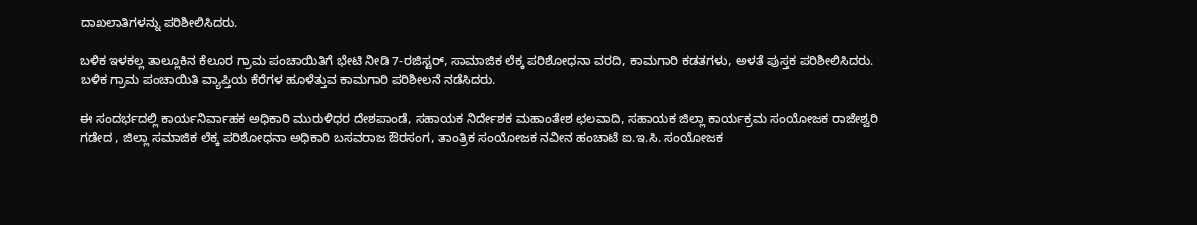ದಾಖಲಾತಿಗಳನ್ನು ಪರಿಶೀಲಿಸಿದರು.

ಬಳಿಕ ಇಳಕಲ್ಲ ತಾಲ್ಲೂಕಿನ ಕೆಲೂರ ಗ್ರಾಮ ಪಂಚಾಯಿತಿಗೆ ಭೇಟಿ ನೀಡಿ 7-ರಜಿಸ್ಟರ್, ಸಾಮಾಜಿಕ ಲೆಕ್ಕ ಪರಿಶೋಧನಾ ವರದಿ, ಕಾಮಗಾರಿ ಕಡತಗಳು, ಅಳತೆ ಪುಸ್ತಕ ಪರಿಶೀಲಿಸಿದರು. ಬಳಿಕ ಗ್ರಾಮ ಪಂಚಾಯಿತಿ ವ್ಯಾಪ್ತಿಯ ಕೆರೆಗಳ ಹೂಳೆತ್ತುವ ಕಾಮಗಾರಿ ಪರಿಶೀಲನೆ ನಡೆಸಿದರು.

ಈ ಸಂದರ್ಭದಲ್ಲಿ ಕಾರ್ಯನಿರ್ವಾಹಕ ಅಧಿಕಾರಿ ಮುರುಳಿಧರ ದೇಶಪಾಂಡೆ, ಸಹಾಯಕ ನಿರ್ದೇಶಕ ಮಹಾಂತೇಶ ಛಲವಾದಿ, ಸಹಾಯಕ ಜಿಲ್ಲಾ ಕಾರ್ಯಕ್ರಮ ಸಂಯೋಜಕ ರಾಜೇಶ್ವರಿ ಗಡೇದ , ಜಿಲ್ಲಾ ಸಮಾಜಿಕ ಲೆಕ್ಕ ಪರಿಶೋಧನಾ ಅಧಿಕಾರಿ ಬಸವರಾಜ ಔರಸಂಗ, ತಾಂತ್ರಿಕ ಸಂಯೋಜಕ ನವೀನ ಹಂಚಾಟೆ ಐ.ಇ.ಸಿ. ಸಂಯೋಜಕ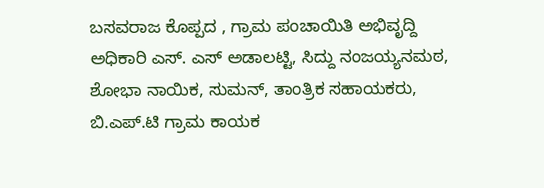ಬಸವರಾಜ ಕೊಪ್ಪದ , ಗ್ರಾಮ ಪಂಚಾಯಿತಿ ಅಭಿವೃದ್ದಿ ಅಧಿಕಾರಿ ಎಸ್. ಎಸ್ ಅಡಾಲಟ್ಟಿ, ಸಿದ್ದು ನಂಜಯ್ಯನಮಠ, ಶೋಭಾ ನಾಯಿಕ, ಸುಮನ್, ತಾಂತ್ರಿಕ ಸಹಾಯಕರು, ಬಿ.ಎಪ್.ಟಿ ಗ್ರಾಮ ಕಾಯಕ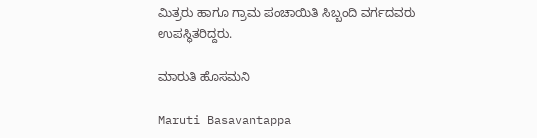ಮಿತ್ರರು ಹಾಗೂ ಗ್ರಾಮ ಪಂಚಾಯಿತಿ ಸಿಬ್ಬಂದಿ ವರ್ಗದವರು ಉಪಸ್ಥಿತರಿದ್ದರು.

ಮಾರುತಿ ಹೊಸಮನಿ

Maruti Basavantappa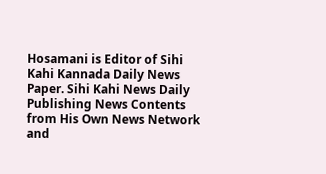Hosamani is Editor of Sihi Kahi Kannada Daily News Paper. Sihi Kahi News Daily Publishing News Contents from His Own News Network and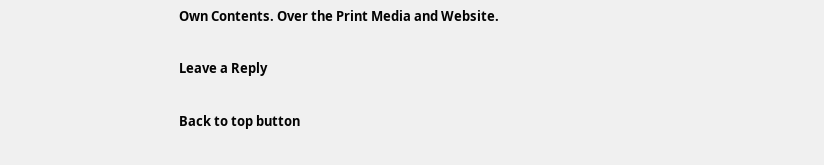Own Contents. Over the Print Media and Website.

Leave a Reply

Back to top button